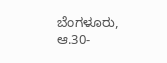ಬೆಂಗಳೂರು, ಆ.30-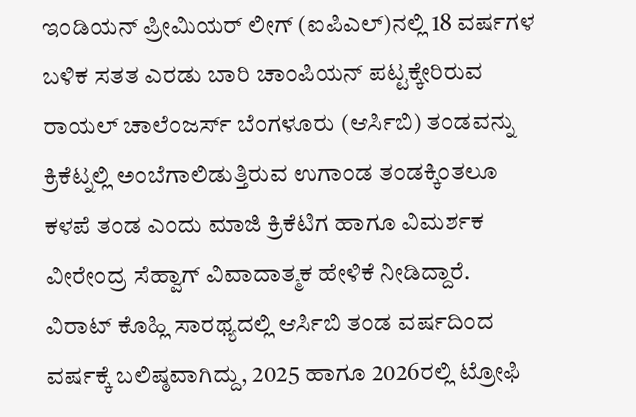ಇಂಡಿಯನ್ ಪ್ರೀಮಿಯರ್ ಲೀಗ್ (ಐಪಿಎಲ್)ನಲ್ಲಿ 18 ವರ್ಷಗಳ ಬಳಿಕ ಸತತ ಎರಡು ಬಾರಿ ಚಾಂಪಿಯನ್ ಪಟ್ಟಕ್ಕೇರಿರುವ ರಾಯಲ್ ಚಾಲೆಂಜರ್ಸ್ ಬೆಂಗಳೂರು (ಆರ್ಸಿಬಿ) ತಂಡವನ್ನು ಕ್ರಿಕೆಟ್ನಲ್ಲಿ ಅಂಬೆಗಾಲಿಡುತ್ತಿರುವ ಉಗಾಂಡ ತಂಡಕ್ಕಿಂತಲೂ ಕಳಪೆ ತಂಡ ಎಂದು ಮಾಜಿ ಕ್ರಿಕೆಟಿಗ ಹಾಗೂ ವಿಮರ್ಶಕ ವೀರೇಂದ್ರ ಸೆಹ್ವಾಗ್ ವಿವಾದಾತ್ಮಕ ಹೇಳಿಕೆ ನೀಡಿದ್ದಾರೆ.
ವಿರಾಟ್ ಕೊಹ್ಲಿ ಸಾರಥ್ಯದಲ್ಲಿ ಆರ್ಸಿಬಿ ತಂಡ ವರ್ಷದಿಂದ ವರ್ಷಕ್ಕೆ ಬಲಿಷ್ಠವಾಗಿದ್ದು, 2025 ಹಾಗೂ 2026ರಲ್ಲಿ ಟ್ರೋಫಿ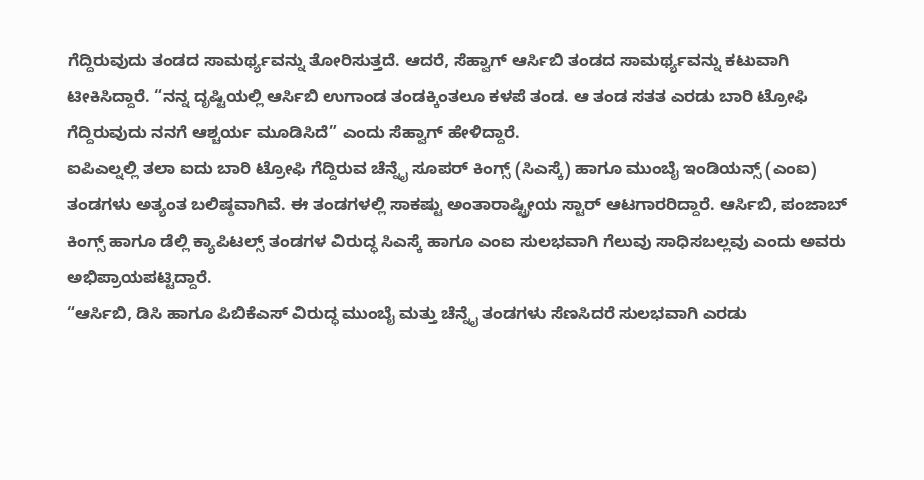ಗೆದ್ದಿರುವುದು ತಂಡದ ಸಾಮರ್ಥ್ಯವನ್ನು ತೋರಿಸುತ್ತದೆ. ಆದರೆ, ಸೆಹ್ವಾಗ್ ಆರ್ಸಿಬಿ ತಂಡದ ಸಾಮರ್ಥ್ಯವನ್ನು ಕಟುವಾಗಿ ಟೀಕಿಸಿದ್ದಾರೆ. “ನನ್ನ ದೃಷ್ಟಿಯಲ್ಲಿ ಆರ್ಸಿಬಿ ಉಗಾಂಡ ತಂಡಕ್ಕಿಂತಲೂ ಕಳಪೆ ತಂಡ. ಆ ತಂಡ ಸತತ ಎರಡು ಬಾರಿ ಟ್ರೋಫಿ ಗೆದ್ದಿರುವುದು ನನಗೆ ಆಶ್ಚರ್ಯ ಮೂಡಿಸಿದೆ” ಎಂದು ಸೆಹ್ವಾಗ್ ಹೇಳಿದ್ದಾರೆ.
ಐಪಿಎಲ್ನಲ್ಲಿ ತಲಾ ಐದು ಬಾರಿ ಟ್ರೋಫಿ ಗೆದ್ದಿರುವ ಚೆನ್ನೈ ಸೂಪರ್ ಕಿಂಗ್ಸ್ (ಸಿಎಸ್ಕೆ) ಹಾಗೂ ಮುಂಬೈ ಇಂಡಿಯನ್ಸ್ (ಎಂಐ) ತಂಡಗಳು ಅತ್ಯಂತ ಬಲಿಷ್ಠವಾಗಿವೆ. ಈ ತಂಡಗಳಲ್ಲಿ ಸಾಕಷ್ಟು ಅಂತಾರಾಷ್ಟ್ರೀಯ ಸ್ಟಾರ್ ಆಟಗಾರರಿದ್ದಾರೆ. ಆರ್ಸಿಬಿ, ಪಂಜಾಬ್ ಕಿಂಗ್ಸ್ ಹಾಗೂ ಡೆಲ್ಲಿ ಕ್ಯಾಪಿಟಲ್ಸ್ ತಂಡಗಳ ವಿರುದ್ಧ ಸಿಎಸ್ಕೆ ಹಾಗೂ ಎಂಐ ಸುಲಭವಾಗಿ ಗೆಲುವು ಸಾಧಿಸಬಲ್ಲವು ಎಂದು ಅವರು ಅಭಿಪ್ರಾಯಪಟ್ಟಿದ್ದಾರೆ.
“ಆರ್ಸಿಬಿ, ಡಿಸಿ ಹಾಗೂ ಪಿಬಿಕೆಎಸ್ ವಿರುದ್ಧ ಮುಂಬೈ ಮತ್ತು ಚೆನ್ನೈ ತಂಡಗಳು ಸೆಣಸಿದರೆ ಸುಲಭವಾಗಿ ಎರಡು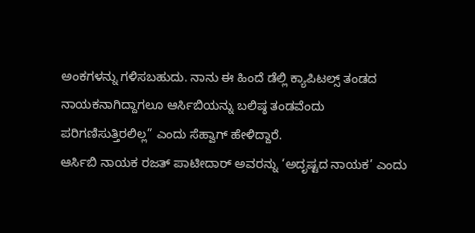ಅಂಕಗಳನ್ನು ಗಳಿಸಬಹುದು. ನಾನು ಈ ಹಿಂದೆ ಡೆಲ್ಲಿ ಕ್ಯಾಪಿಟಲ್ಸ್ ತಂಡದ ನಾಯಕನಾಗಿದ್ದಾಗಲೂ ಆರ್ಸಿಬಿಯನ್ನು ಬಲಿಷ್ಠ ತಂಡವೆಂದು ಪರಿಗಣಿಸುತ್ತಿರಲಿಲ್ಲ” ಎಂದು ಸೆಹ್ವಾಗ್ ಹೇಳಿದ್ದಾರೆ.
ಆರ್ಸಿಬಿ ನಾಯಕ ರಜತ್ ಪಾಟೀದಾರ್ ಅವರನ್ನು ‘ಅದೃಷ್ಟದ ನಾಯಕ’ ಎಂದು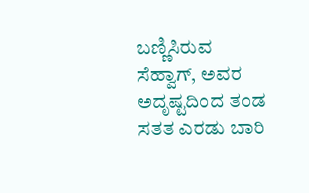ಬಣ್ಣಿಸಿರುವ ಸೆಹ್ವಾಗ್, ಅವರ ಅದೃಷ್ಟದಿಂದ ತಂಡ ಸತತ ಎರಡು ಬಾರಿ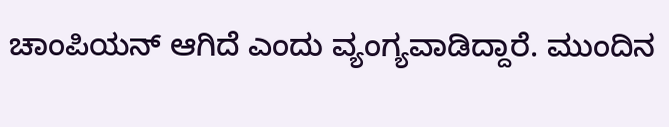ಚಾಂಪಿಯನ್ ಆಗಿದೆ ಎಂದು ವ್ಯಂಗ್ಯವಾಡಿದ್ದಾರೆ. ಮುಂದಿನ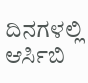ದಿನಗಳಲ್ಲಿ ಆರ್ಸಿಬಿ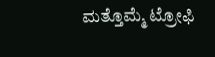ಮತ್ತೊಮ್ಮೆ ಟ್ರೋಫಿ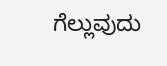ಗೆಲ್ಲುವುದು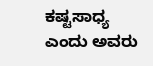ಕಷ್ಟಸಾಧ್ಯ ಎಂದು ಅವರು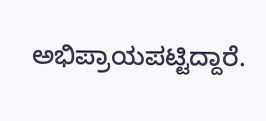ಅಭಿಪ್ರಾಯಪಟ್ಟಿದ್ದಾರೆ.